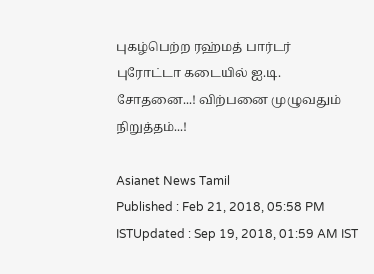புகழ்பெற்ற ரஹ்மத் பார்டர்  புரோட்டா கடையில் ஐ.டி. சோதனை...! விற்பனை முழுவதும் நிறுத்தம்...!

Asianet News Tamil
Published : Feb 21, 2018, 05:58 PM ISTUpdated : Sep 19, 2018, 01:59 AM IST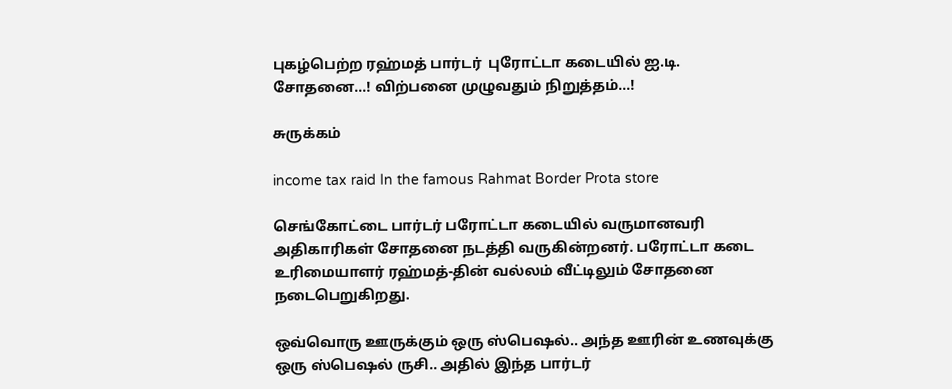புகழ்பெற்ற ரஹ்மத் பார்டர்  புரோட்டா கடையில் ஐ.டி. சோதனை...! விற்பனை முழுவதும் நிறுத்தம்...!

சுருக்கம்

income tax raid In the famous Rahmat Border Prota store

செங்கோட்டை பார்டர் பரோட்டா கடையில் வருமானவரி அதிகாரிகள் சோதனை நடத்தி வருகின்றனர். பரோட்டா கடை உரிமையாளர் ரஹ்மத்-தின் வல்லம் வீட்டிலும் சோதனை நடைபெறுகிறது.

ஒவ்வொரு ஊருக்கும் ஒரு ஸ்பெஷல்.. அந்த ஊரின் உணவுக்கு ஒரு ஸ்பெஷல் ருசி.. அதில் இந்த பார்டர்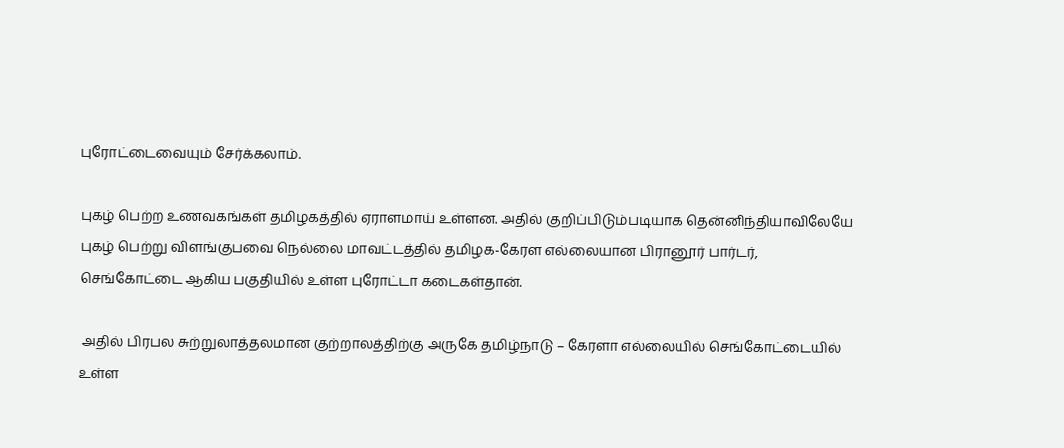புரோட்டைவையும் சேர்க்கலாம்.

புகழ் பெற்ற உணவகங்கள் தமிழகத்தில் ஏராளமாய் உள்ளன. அதில் குறிப்பிடும்படியாக தென்னிந்தியாவிலேயே புகழ் பெற்று விளங்குபவை நெல்லை மாவட்டத்தில் தமிழக-கேரள எல்லையான பிரானூர் பார்டர், செங்கோட்டை ஆகிய பகுதியில் உள்ள புரோட்டா கடைகள்தான்.

 அதில் பிரபல சுற்றுலாத்தலமான குற்றாலத்திற்கு அருகே தமிழ்நாடு – கேரளா எல்லையில் செங்கோட்டையில் உள்ள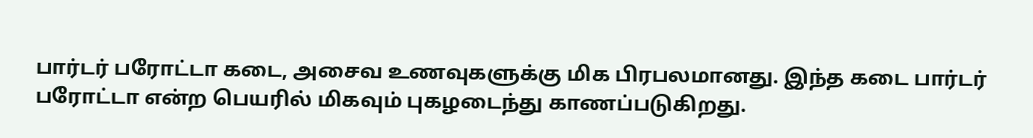பார்டர் பரோட்டா கடை, அசைவ உணவுகளுக்கு மிக பிரபலமானது. இந்த கடை பார்டர் பரோட்டா என்ற பெயரில் மிகவும் புகழடைந்து காணப்படுகிறது.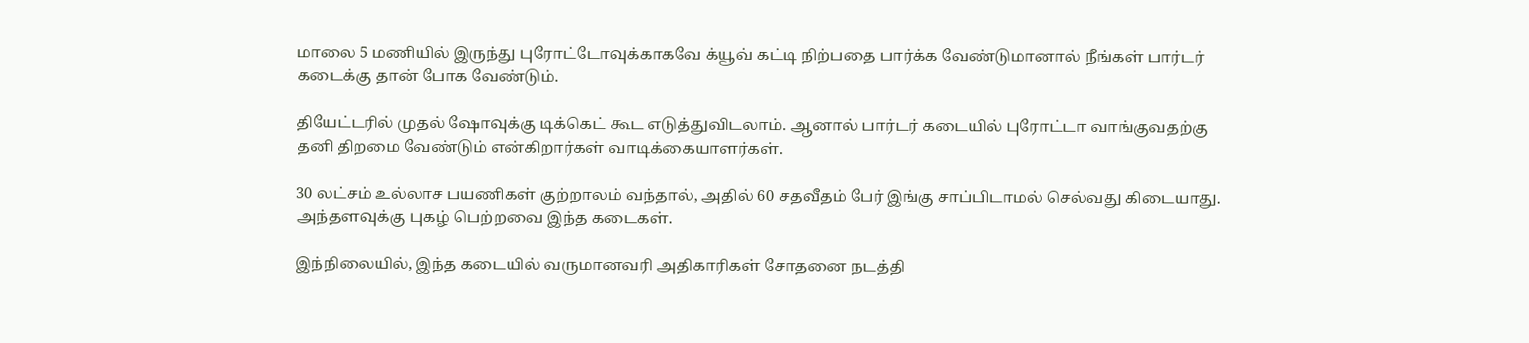மாலை 5 மணியில் இருந்து புரோட்டோவுக்காகவே க்யூவ் கட்டி நிற்பதை பார்க்க வேண்டுமானால் நீங்கள் பார்டர் கடைக்கு தான் போக வேண்டும்.

தியேட்டரில் முதல் ஷோவுக்கு டிக்கெட் கூட எடுத்துவிடலாம். ஆனால் பார்டர் கடையில் புரோட்டா வாங்குவதற்கு தனி திறமை வேண்டும் என்கிறார்கள் வாடிக்கையாளர்கள்.

30 லட்சம் உல்லாச பயணிகள் குற்றாலம் வந்தால், அதில் 60 சதவீதம் பேர் இங்கு சாப்பிடாமல் செல்வது கிடையாது. அந்தளவுக்கு புகழ் பெற்றவை இந்த கடைகள்.

இந்நிலையில், இந்த கடையில் வருமானவரி அதிகாரிகள் சோதனை நடத்தி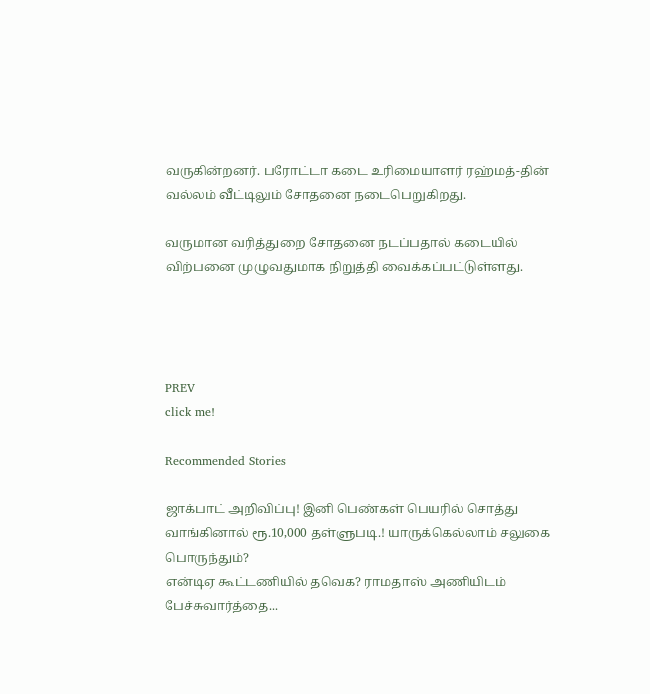வருகின்றனர். பரோட்டா கடை உரிமையாளர் ரஹ்மத்-தின் வல்லம் வீட்டிலும் சோதனை நடைபெறுகிறது.

வருமான வரித்துறை சோதனை நடப்பதால் கடையில் விற்பனை முழுவதுமாக நிறுத்தி வைக்கப்பட்டுள்ளது.




PREV
click me!

Recommended Stories

ஜாக்பாட் அறிவிப்பு! இனி பெண்கள் பெயரில் சொத்து வாங்கினால் ரூ.10,000 தள்ளுபடி.! யாருக்கெல்லாம் சலுகை பொருந்தும்?
என்டிஏ கூட்டணியில் தவெக? ராமதாஸ் அணியிடம் பேச்சுவார்த்தை...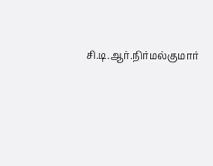சி.டி.ஆர்.நிர்மல்குமார்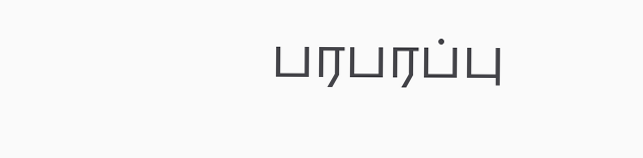பரபரப்பு